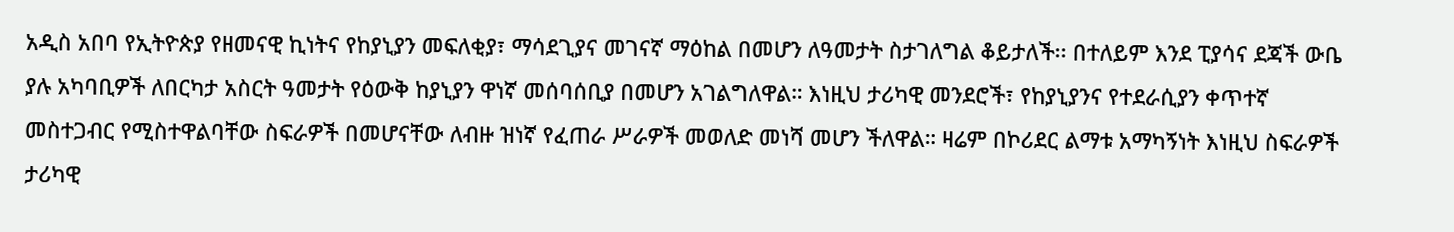አዲስ አበባ የኢትዮጵያ የዘመናዊ ኪነትና የከያኒያን መፍለቂያ፣ ማሳደጊያና መገናኛ ማዕከል በመሆን ለዓመታት ስታገለግል ቆይታለች፡፡ በተለይም እንደ ፒያሳና ደጃች ውቤ ያሉ አካባቢዎች ለበርካታ አስርት ዓመታት የዕውቅ ከያኒያን ዋነኛ መሰባሰቢያ በመሆን አገልግለዋል። እነዚህ ታሪካዊ መንደሮች፣ የከያኒያንና የተደራሲያን ቀጥተኛ መስተጋብር የሚስተዋልባቸው ስፍራዎች በመሆናቸው ለብዙ ዝነኛ የፈጠራ ሥራዎች መወለድ መነሻ መሆን ችለዋል። ዛሬም በኮሪደር ልማቱ አማካኝነት እነዚህ ስፍራዎች ታሪካዊ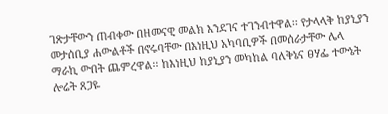ገጽታቸውን ጠብቀው በዘመናዊ መልክ እንደገና ተገንብተዋል፡፡ የታላላቅ ከያኒያን መታሰቢያ ሐውልቶች በኖሩባቸው በእነዚህ አካባቢዎች በመሰራታቸው ሌላ ማራኪ ውበት ጨምረዋል፡፡ ከእነዚህ ከያኒያን መካከል ባለቅኔና ፀሃፌ ተውኔት ሎሬት ጸጋዬ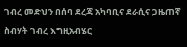ገብረ መድህን በሰባ ደረጃ አካባቢና ደራሲና ጋዜጠኛ ስብሃት ገብረ እግዚአብሄር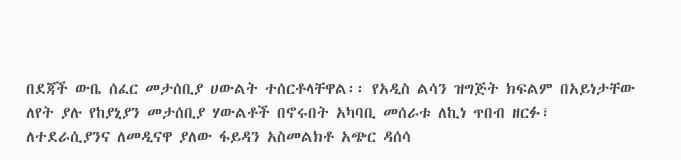በደጃች ውቤ ሰፈር መታሰቢያ ሀውልት ተሰርቶላቸዋል፡፡ የአዲስ ልሳን ዝግጅት ክፍልም በአይነታቸው ለየት ያሉ የከያኒያን መታሰቢያ ሃውልቶች በኖሩበት አካባቢ መሰራቱ ለኪነ ጥበብ ዘርፉ፣ ለተደራሲያንና ለመዲናዋ ያለው ፋይዳን አስመልክቶ አጭር ዳሰሳ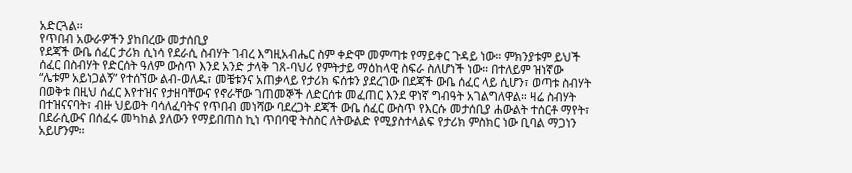አድርጓል፡፡
የጥበብ አውራዎችን ያከበረው መታሰቢያ
የደጃች ውቤ ሰፈር ታሪክ ሲነሳ የደራሲ ስብሃት ገብረ እግዚአብሔር ስም ቀድሞ መምጣቱ የማይቀር ጉዳይ ነው። ምክንያቱም ይህች ሰፈር በስብሃት የድርሰት ዓለም ውስጥ እንደ አንድ ታላቅ ገጸ-ባህሪ የምትታይ ማዕከላዊ ስፍራ ስለሆነች ነው። በተለይም ዝነኛው “ሌቱም አይነጋልኝ” የተሰኘው ልብ-ወለዱ፣ መቼቱንና አጠቃላይ የታሪክ ፍሰቱን ያደረገው በደጃች ውቤ ሰፈር ላይ ሲሆን፣ ወጣቱ ስብሃት በወቅቱ በዚህ ሰፈር እየተዝና የታዘባቸውና የኖራቸው ገጠመኞች ለድርሰቱ መፈጠር እንደ ዋነኛ ግብዓት አገልግለዋል። ዛሬ ስብሃት በተዝናናባት፣ ብዙ ህይወት ባሳለፈባትና የጥበብ መነሻው ባደረጋት ደጃች ውቤ ሰፈር ውስጥ የእርሱ መታሰቢያ ሐውልት ተሰርቶ ማየት፣ በደራሲውና በሰፈሩ መካከል ያለውን የማይበጠስ ኪነ ጥበባዊ ትስስር ለትውልድ የሚያስተላልፍ የታሪክ ምስክር ነው ቢባል ማጋነን አይሆንም፡፡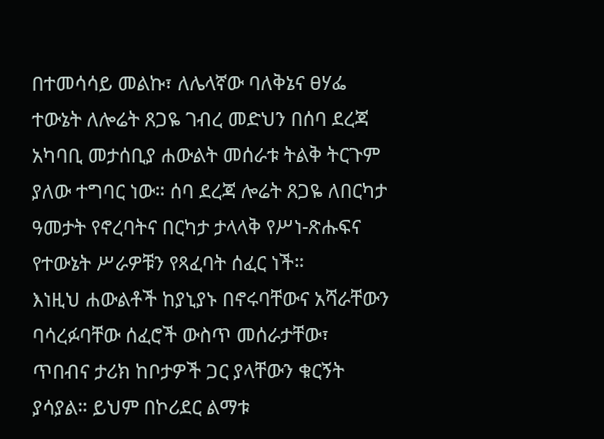በተመሳሳይ መልኩ፣ ለሌላኛው ባለቅኔና ፀሃፌ ተውኔት ለሎሬት ጸጋዬ ገብረ መድህን በሰባ ደረጃ አካባቢ መታሰቢያ ሐውልት መሰራቱ ትልቅ ትርጉም ያለው ተግባር ነው። ሰባ ደረጃ ሎሬት ጸጋዬ ለበርካታ ዓመታት የኖረባትና በርካታ ታላላቅ የሥነ-ጽሑፍና የተውኔት ሥራዎቹን የጻፈባት ሰፈር ነች።
እነዚህ ሐውልቶች ከያኒያኑ በኖሩባቸውና አሻራቸውን ባሳረፉባቸው ሰፈሮች ውስጥ መሰራታቸው፣ ጥበብና ታሪክ ከቦታዎች ጋር ያላቸውን ቁርኝት ያሳያል። ይህም በኮሪደር ልማቱ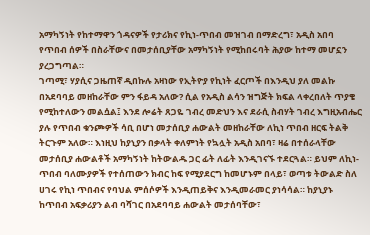አማካኝነት የከተማዋን ጎዳናዎች የታሪክና የኪነ-ጥበብ መዝገብ በማድረግ፣ አዲስ አበባ የጥበብ ሰዎች በስራቸውና በመታሰቢያቸው አማካኝነት የሚከበሩባት ሕያው ከተማ መሆኗን ያረጋግጣል።
ገጣሚ፣ ሃያሲና ጋዜጠኛ ዲበኩሉ አዛነው የኢትዮያ የኪነት ፈርጦች በእንዲህ ያለ መልኩ በአደባባይ መዘከራቸው ምን ፋይዳ አለው? ሲል የአዲስ ልሳን ዝግጅት ክፍል ላቀረበለት ጥያቄ የሚከተለውን መልሷል፤ እንደ ሎሬት ጸጋዬ ገብረ መድህን እና ደራሲ ስብሃት ገብረ እግዚአብሔር ያሉ የጥበብ ቁንጮዎች ሳቢ በሆነ መታሰቢያ ሐውልት መዘከራቸው ለኪነ ጥበብ ዘርፍ ትልቅ ትርጉም አለው። እነዚህ ከያኒያን በቃላት ቀለምነት የኳሏት አዲስ አበባ፣ ዛሬ በተሰራላቸው መታሰቢያ ሐውልቶች አማካኝነት ከትውልዱ ጋር ፊት ለፊት እንዲገናኙ ተደርጓል። ይህም ለኪነ-ጥበብ ባለሙያዎች የተሰጠውን ክብር ከፍ የሚያደርግ ከመሆኑም በላይ፣ ወጣቱ ትውልድ ስለ ሀገሩ የኪነ ጥበብና የባህል ምሰሶዎች እንዲጠይቅና እንዲመራመር ያነሳሳል። ከያኒያኑ ከጥበብ አፍቃሪያን ልብ ባሻገር በአደባባይ ሐውልት መታሰባቸው፣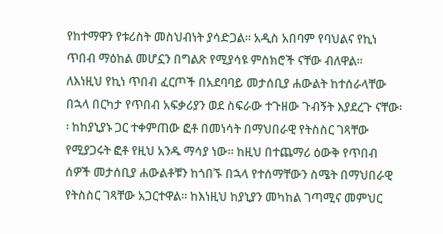የከተማዋን የቱሪስት መስህብነት ያሳድጋል፡፡ አዲስ አበባም የባህልና የኪነ ጥበብ ማዕከል መሆኗን በግልጽ የሚያሳዩ ምስክሮች ናቸው ብለዋል፡፡
ለእነዚህ የኪነ ጥበብ ፈርጦች በአደባባይ መታሰቢያ ሐውልት ከተሰራላቸው በኋላ በርካታ የጥበብ አፍቃሪያን ወደ ስፍራው ተጉዘው ጉብኝት እያደረጉ ናቸው፡፡ ከከያኒያኑ ጋር ተቀምጠው ፎቶ በመነሳት በማህበራዊ የትስስር ገጻቸው የሚያጋሩት ፎቶ የዚህ አንዱ ማሳያ ነው፡፡ ከዚህ በተጨማሪ ዕውቅ የጥበብ ሰዎች መታሰቢያ ሐውልቶቹን ከጎበኙ በኋላ የተሰማቸውን ስሜት በማህበራዊ የትስስር ገጻቸው አጋርተዋል፡፡ ከእነዚህ ከያኒያን መካከል ገጣሚና መምህር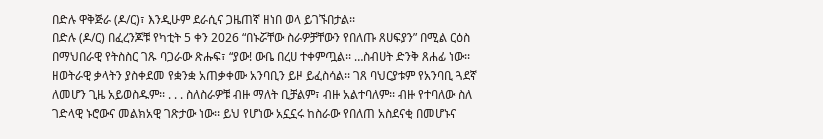በድሉ ዋቅጅራ (ዶ/ር)፣ እንዲሁም ደራሲና ጋዜጠኛ ዘነበ ወላ ይገኙበታል፡፡
በድሉ (ዶ/ር) በፈረንጆቹ የካቲት 5 ቀን 2026 “በኑሯቸው ስራዎቻቸውን የበለጡ ጸሀፍያን” በሚል ርዕስ በማህበራዊ የትስስር ገጹ ባጋራው ጽሑፍ፣ “ያው! ውቤ በረሀ ተቀምጧል፡፡ …ስብሀት ድንቅ ጸሐፊ ነው፡፡ ዘወትራዊ ቃላትን ያስቀደመ የቋንቋ አጠቃቀሙ አንባቢን ይዞ ይፈስሳል፡፡ ገጸ ባህርያቱም የአንባቢ ጓደኛ ለመሆን ጊዜ አይወስዱም፡፡ . . . ስለስራዎቹ ብዙ ማለት ቢቻልም፣ ብዙ አልተባለም፡፡ ብዙ የተባለው ስለ ገድላዊ ኑሮውና መልክአዊ ገጽታው ነው፡፡ ይህ የሆነው አኗኗሩ ከስራው የበለጠ አስደናቂ በመሆኑና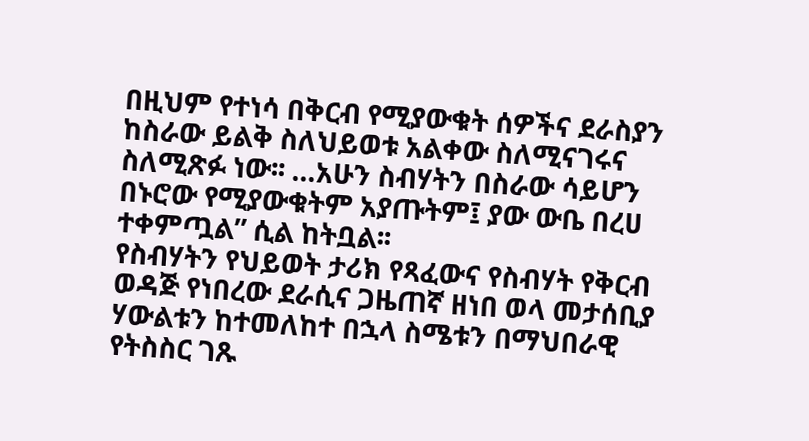በዚህም የተነሳ በቅርብ የሚያውቁት ሰዎችና ደራስያን ከስራው ይልቅ ስለህይወቱ አልቀው ስለሚናገሩና ስለሚጽፉ ነው፡፡ …አሁን ስብሃትን በስራው ሳይሆን በኑሮው የሚያውቁትም አያጡትም፤ ያው ውቤ በረሀ ተቀምጧል” ሲል ከትቧል፡፡
የስብሃትን የህይወት ታሪክ የጻፈውና የስብሃት የቅርብ ወዳጅ የነበረው ደራሲና ጋዜጠኛ ዘነበ ወላ መታሰቢያ ሃውልቱን ከተመለከተ በኋላ ስሜቱን በማህበራዊ የትስስር ገጹ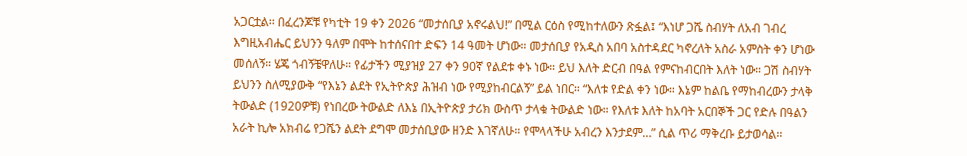አጋርቷል፡፡ በፈረንጆቹ የካቲት 19 ቀን 2026 “መታሰቢያ አኖሩልህ!” በሚል ርዕስ የሚከተለውን ጽፏል፤ “እነሆ ጋሼ ስብሃት ለአብ ገብረ እግዚአብሔር ይህንን ዓለም በሞት ከተሰናበተ ድፍን 14 ዓመት ሆነው። መታሰቢያ የአዲስ አበባ አስተዳደር ካኖረለት አስራ አምስት ቀን ሆነው መሰለኝ። ሄጄ ጎብኝቼዋለሁ። የፊታችን ሚያዝያ 27 ቀን 90ኛ የልደቱ ቀኑ ነው። ይህ እለት ድርብ በዓል የምናከብርበት እለት ነው። ጋሽ ስብሃት ይህንን ስለሚያውቅ “የእኔን ልደት የኢትዮጵያ ሕዝብ ነው የሚያከብርልኝ” ይል ነበር። “እለቱ የድል ቀን ነው። እኔም ከልቤ የማከብረውን ታላቅ ትውልድ (1920ዎቹ) የነበረው ትውልድ ለእኔ በኢትዮጵያ ታሪክ ውስጥ ታላቁ ትውልድ ነው። የእለቱ እለት ከአባት አርበኞች ጋር የድሉ በዓልን አራት ኪሎ አክብሬ የጋሼን ልደት ደግሞ መታሰቢያው ዘንድ እገኛለሁ። የሞላላችሁ አብረን እንታደም…” ሲል ጥሪ ማቅረቡ ይታወሳል፡፡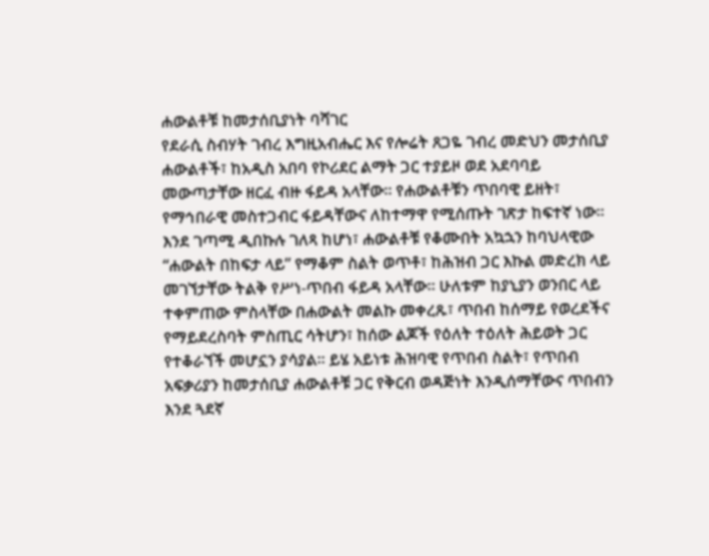ሐውልቶቹ ከመታሰቢያነት ባሻገር
የደራሲ ስብሃት ገብረ እግዚአብሔር እና የሎሬት ጸጋዬ ገብረ መድህን መታሰቢያ ሐውልቶች፣ ከአዲስ አበባ የኮሪደር ልማት ጋር ተያይዞ ወደ አደባባይ መውጣታቸው ዘርፈ ብዙ ፋይዳ አላቸው። የሐውልቶቹን ጥበባዊ ይዘት፣ የማኅበራዊ መስተጋብር ፋይዳቸውና ለከተማዋ የሚሰጡት ገጽታ ከፍተኛ ነው።
እንደ ገጣሚ ዲበኩሉ ገለጻ ከሆነ፣ ሐውልቶቹ የቆሙበት አኳኋን ከባህላዊው “ሐውልት በከፍታ ላይ” የማቆም ስልት ወጥቶ፣ ከሕዝብ ጋር እኩል መድረክ ላይ መገኘታቸው ትልቅ የሥነ-ጥበብ ፋይዳ አላቸው። ሁለቱም ከያኒያን ወንበር ላይ ተቀምጠው ምስላቸው በሐውልት መልኩ መቀረጹ፣ ጥበብ ከሰማይ የወረደችና የማይደረስባት ምስጢር ሳትሆን፣ ከሰው ልጆች የዕለት ተዕለት ሕይወት ጋር የተቆራኘች መሆኗን ያሳያል። ይሄ አይነቱ ሕዝባዊ የጥበብ ስልት፣ የጥበብ አፍቃሪያን ከመታሰቢያ ሐውልቶቹ ጋር የቅርብ ወዳጅነት እንዲሰማቸውና ጥበብን እንደ ጓደኛ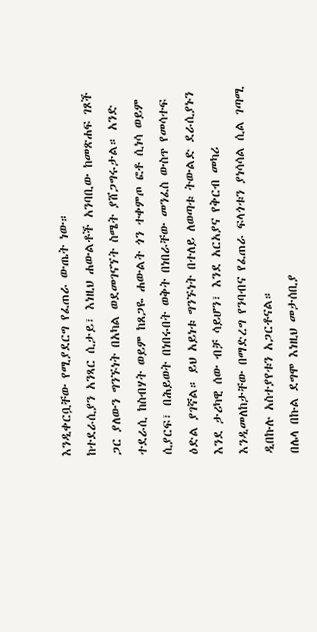እንዲቀርቧቸው የሚያደርግ የፈጠራ ውጤት ነው።
ከተደራሲያን አንጻር ሲታይ፣ እነዚህ ሐውልቶች አንባቢው ከመጽሐፍ ገጾች ጋር ያለውን ግንኙነት በአካል ወደመገናኘት ስሜት ያሸጋግሩታል። አንድ ተደራሲ ከስብሃት ወይም ከጸጋዬ ሐውልት ጎን ተቀምጦ ፎቶ ሲነሳ ወይም ሲያርፍ፣ በሕይወት በነበሩበት ወቅት በነበራቸው መንፈስ ውስጥ የመሳተፍ ዕድል ያገኛል። ይህ አይነቱ ግንኙነት በተለይ ለወጣቱ ትውልድ ደራሲያኑን እንደ ታሪካዊ ሰው ብቻ ሳይሆን፣ እንደ አርአያና የቅርብ መካሪ እንዲመለከታቸው በማድረግ የንባብና የፈጠራ ፍላጎቱን ያነሳሳል ሲል ገጣሚ ዲበኩሉ አስተያየቱን አጋርቶናል።
በሌላ በኩል ደግሞ እነዚህ መታሰቢያ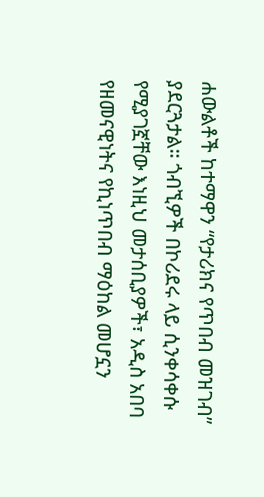ሐውልቶች ከተማዋን “የታሪክና የጥበብ መዝገብ” ያደርጓታል። ጎብኚዎች በኮሪደሩ ላይ ሲንቀሳቀሱ የሚያገኟቸው እነዚህ መታሰቢያዎች፣ አዲስ አበባ የዘመናዊነትና የኪነጥበብ ማዕከል መሆኗን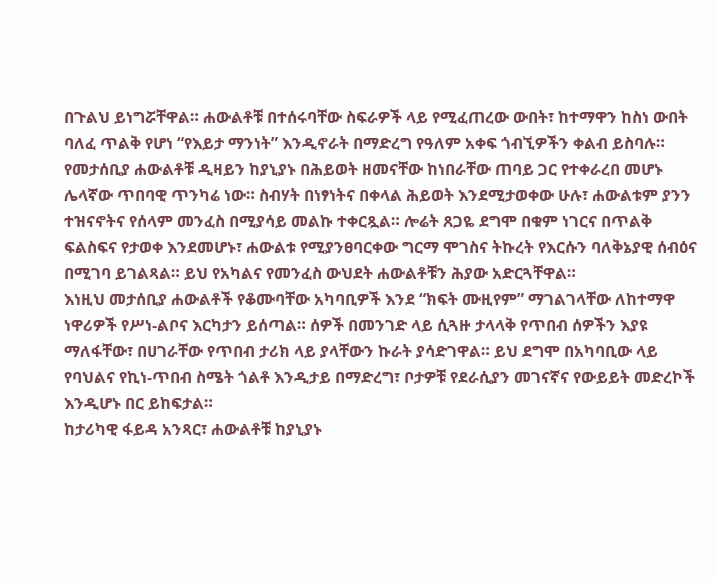በጉልህ ይነግሯቸዋል። ሐውልቶቹ በተሰሩባቸው ስፍራዎች ላይ የሚፈጠረው ውበት፣ ከተማዋን ከስነ ውበት ባለፈ ጥልቅ የሆነ “የእይታ ማንነት” እንዲኖራት በማድረግ የዓለም አቀፍ ጎብኚዎችን ቀልብ ይስባሉ።
የመታሰቢያ ሐውልቶቹ ዲዛይን ከያኒያኑ በሕይወት ዘመናቸው ከነበራቸው ጠባይ ጋር የተቀራረበ መሆኑ ሌላኛው ጥበባዊ ጥንካሬ ነው። ስብሃት በነፃነትና በቀላል ሕይወት እንደሚታወቀው ሁሉ፣ ሐውልቱም ያንን ተዝናኖትና የሰላም መንፈስ በሚያሳይ መልኩ ተቀርጿል። ሎሬት ጸጋዬ ደግሞ በቁም ነገርና በጥልቅ ፍልስፍና የታወቀ እንደመሆኑ፣ ሐውልቱ የሚያንፀባርቀው ግርማ ሞገስና ትኩረት የእርሱን ባለቅኔያዊ ሰብዕና በሚገባ ይገልጻል። ይህ የአካልና የመንፈስ ውህደት ሐውልቶቹን ሕያው አድርጓቸዋል።
እነዚህ መታሰቢያ ሐውልቶች የቆሙባቸው አካባቢዎች እንደ “ክፍት ሙዚየም” ማገልገላቸው ለከተማዋ ነዋሪዎች የሥነ-ልቦና እርካታን ይሰጣል። ሰዎች በመንገድ ላይ ሲጓዙ ታላላቅ የጥበብ ሰዎችን እያዩ ማለፋቸው፣ በሀገራቸው የጥበብ ታሪክ ላይ ያላቸውን ኩራት ያሳድገዋል። ይህ ደግሞ በአካባቢው ላይ የባህልና የኪነ-ጥበብ ስሜት ጎልቶ እንዲታይ በማድረግ፣ ቦታዎቹ የደራሲያን መገናኛና የውይይት መድረኮች እንዲሆኑ በር ይከፍታል።
ከታሪካዊ ፋይዳ አንጻር፣ ሐውልቶቹ ከያኒያኑ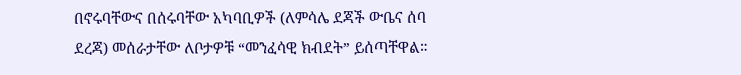በኖሩባቸውና በሰሩባቸው አካባቢዎች (ለምሳሌ ደጃች ውቤና ሰባ ደረጃ) መሰራታቸው ለቦታዎቹ “መንፈሳዊ ክብደት” ይሰጣቸዋል።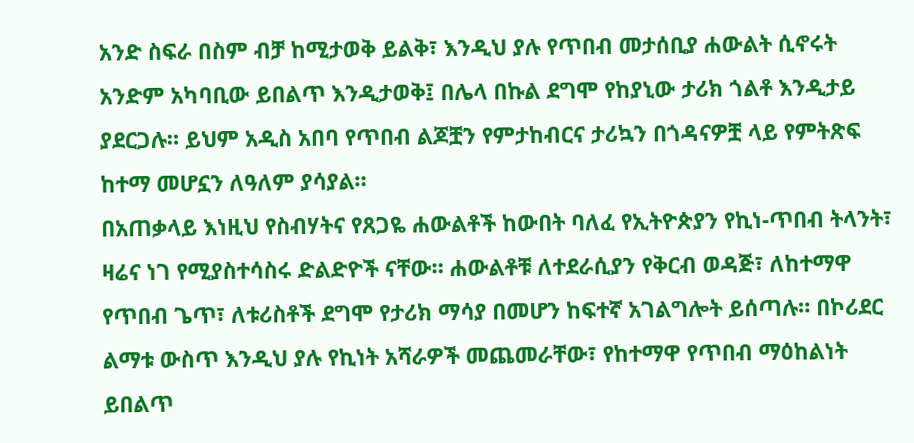አንድ ስፍራ በስም ብቻ ከሚታወቅ ይልቅ፣ እንዲህ ያሉ የጥበብ መታሰቢያ ሐውልት ሲኖሩት አንድም አካባቢው ይበልጥ እንዲታወቅ፤ በሌላ በኩል ደግሞ የከያኒው ታሪክ ጎልቶ እንዲታይ ያደርጋሉ። ይህም አዲስ አበባ የጥበብ ልጆቿን የምታከብርና ታሪኳን በጎዳናዎቿ ላይ የምትጽፍ ከተማ መሆኗን ለዓለም ያሳያል።
በአጠቃላይ እነዚህ የስብሃትና የጸጋዬ ሐውልቶች ከውበት ባለፈ የኢትዮጵያን የኪነ-ጥበብ ትላንት፣ ዛሬና ነገ የሚያስተሳስሩ ድልድዮች ናቸው። ሐውልቶቹ ለተደራሲያን የቅርብ ወዳጅ፣ ለከተማዋ የጥበብ ጌጥ፣ ለቱሪስቶች ደግሞ የታሪክ ማሳያ በመሆን ከፍተኛ አገልግሎት ይሰጣሉ። በኮሪደር ልማቱ ውስጥ እንዲህ ያሉ የኪነት አሻራዎች መጨመራቸው፣ የከተማዋ የጥበብ ማዕከልነት ይበልጥ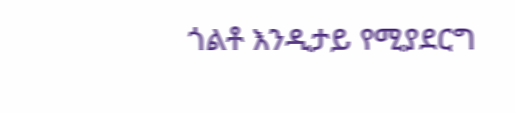ጎልቶ እንዲታይ የሚያደርግ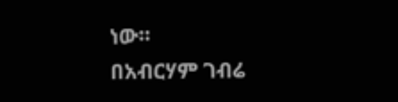ነው።
በአብርሃም ገብሬ